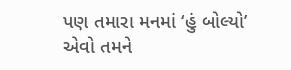પણ તમારા મનમાં ‘હું બોલ્યો’ એવો તમને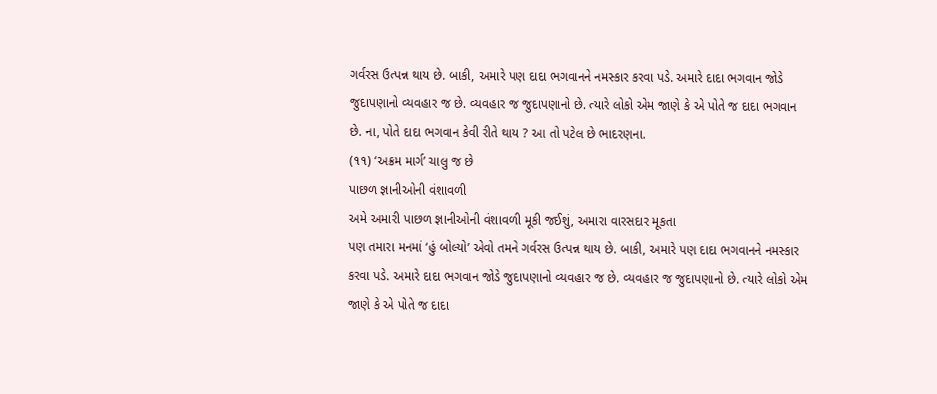ગર્વરસ ઉત્પન્ન થાય છે. બાકી, અમારે પણ દાદા ભગવાનને નમસ્કાર કરવા પડે. અમારે દાદા ભગવાન જોડે જુદાપણાનો વ્યવહાર જ છે. વ્યવહાર જ જુદાપણાનો છે. ત્યારે લોકો એમ જાણે કે એ પોતે જ દાદા ભગવાન છે. ના, પોતે દાદા ભગવાન કેવી રીતે થાય ? આ તો પટેલ છે ભાદરણના.
(૧૧) ‘અક્રમ માર્ગ’ ચાલુ જ છે
પાછળ જ્ઞાનીઓની વંશાવળી
અમે અમારી પાછળ જ્ઞાનીઓની વંશાવળી મૂકી જઈશું, અમારા વારસદાર મૂકતા
પણ તમારા મનમાં ‘હું બોલ્યો’ એવો તમને ગર્વરસ ઉત્પન્ન થાય છે. બાકી, અમારે પણ દાદા ભગવાનને નમસ્કાર કરવા પડે. અમારે દાદા ભગવાન જોડે જુદાપણાનો વ્યવહાર જ છે. વ્યવહાર જ જુદાપણાનો છે. ત્યારે લોકો એમ જાણે કે એ પોતે જ દાદા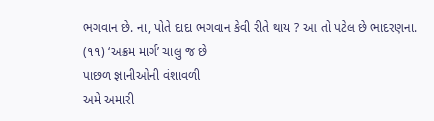ભગવાન છે. ના, પોતે દાદા ભગવાન કેવી રીતે થાય ? આ તો પટેલ છે ભાદરણના.
(૧૧) ‘અક્રમ માર્ગ’ ચાલુ જ છે
પાછળ જ્ઞાનીઓની વંશાવળી
અમે અમારી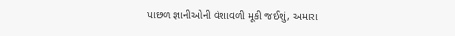પાછળ જ્ઞાનીઓની વંશાવળી મૂકી જઈશું, અમારા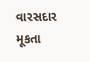વારસદાર મૂકતા